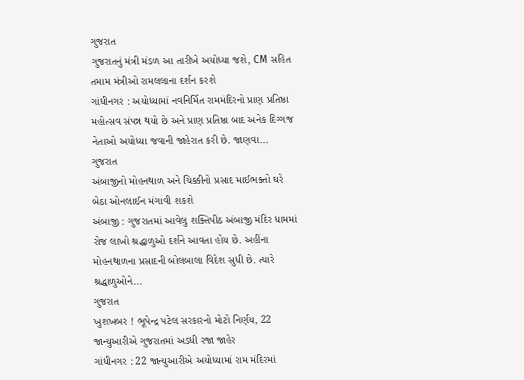ગુજરાત
ગુજરાતનું મંત્રી મંડળ આ તારીખે અયોધ્યા જશે, CM સહિત તમામ મંત્રીઓ રામલલાના દર્શન કરશે
ગાંધીનગર : અયોધ્યામાં નવનિર્મિત રામમંદિરનો પ્રાણ પ્રતિષ્ઠા મહોત્સવ સંપન્ન થયો છે અને પ્રાણ પ્રતિષ્ઠા બાદ અનેક દિગ્ગજ નેતાઓ અયોધ્યા જવાની જાહેરાત કરી છે. જાણવા...
ગુજરાત
અંબાજીનો મોહનથાળ અને ચિક્કીનો પ્રસાદ માઈભક્તો ઘરે બેઠા ઓનલાઈન મંગાવી શકશે
અંબાજી : ગુજરાતમાં આવેલુ શક્તિપીઠ અંબાજી મંદિર ધામમાં રોજ લાખો શ્રદ્ધાળુઓ દર્શને આવતા હોય છે. અહીંના મોહનથાળના પ્રસાદની બોલબાલા વિદેશ સુધી છે. ત્યારે શ્રદ્ધાળુઓને...
ગુજરાત
ખુશખબર ! ભૂપેન્દ્ર પટેલ સરકારનો મોટો નિર્ણય, 22 જાન્યુઆરીએ ગુજરાતમાં અડધી રજા જાહેર
ગાંધીનગર : 22 જાન્યુઆરીએ અયોધ્યામાં રામ મંદિરમાં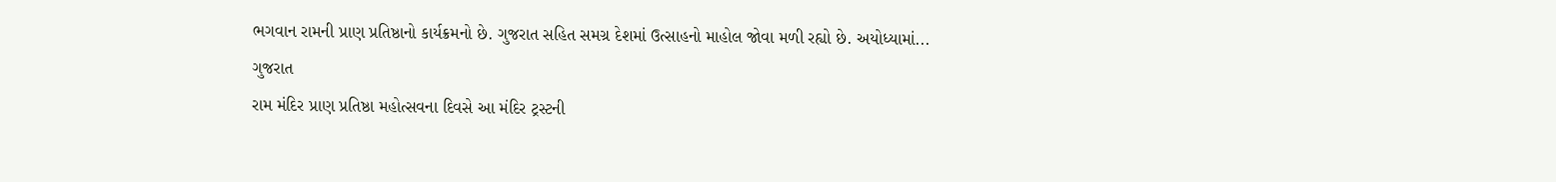ભગવાન રામની પ્રાણ પ્રતિષ્ઠાનો કાર્યક્રમનો છે. ગુજરાત સહિત સમગ્ર દેશમાં ઉત્સાહનો માહોલ જોવા મળી રહ્યો છે. અયોધ્યામાં...
ગુજરાત
રામ મંદિર પ્રાણ પ્રતિષ્ઠા મહોત્સવના દિવસે આ મંદિર ટ્રસ્ટની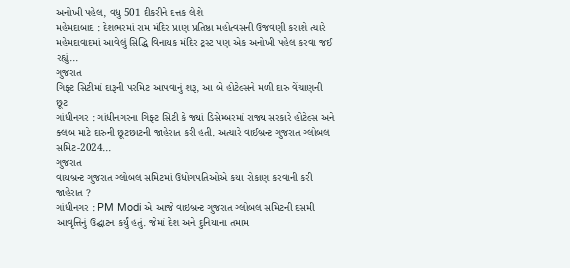અનોખી પહેલ, વધુ 501 દીકરીને દત્તક લેશે
મહેમદાબાદ : દેશભરમાં રામ મંદિર પ્રાણ પ્રતિષ્ઠા મહોત્વસની ઉજવણી કરાશે ત્યારે મહેમદાવાદમાં આવેલું સિદ્ધિ વિનાયક મંદિર ટ્રસ્ટ પણ એક અનોખી પહેલ કરવા જઈ રહ્યું...
ગુજરાત
ગિફ્ટ સિટીમાં દારૂની પરમિટ આપવાનું શરૂ, આ બે હોટેલ્સને મળી દારુ વેંચાણની છૂટ
ગાંધીનગર : ગાંધીનગરના ગિફ્ટ સિટી કે જ્યાં ડિસેમ્બરમાં રાજ્ય સરકારે હોટેલ્સ અને ક્લબ માટે દારુની છૂટછાટની જાહેરાત કરી હતી. અત્યારે વાઈબ્રન્ટ ગુજરાત ગ્લોબલ સમિટ-2024...
ગુજરાત
વાયબ્રન્ટ ગુજરાત ગ્લોબલ સમિટમાં ઉધોગપતિઓએ કયા રોકાણ કરવાની કરી જાહેરાત ?
ગાંધીનગર : PM Modi એ આજે વાઇબ્રન્ટ ગુજરાત ગ્લોબલ સમિટની દસમી આવૃત્તિનું ઉદ્ઘાટન કર્યું હતું. જેમાં દેશ અને દુનિયાના તમામ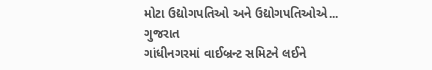મોટા ઉદ્યોગપતિઓ અને ઉદ્યોગપતિઓએ...
ગુજરાત
ગાંધીનગરમાં વાઈબ્રન્ટ સમિટને લઈને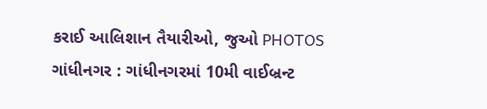કરાઈ આલિશાન તૈયારીઓ, જુઓ PHOTOS
ગાંધીનગર : ગાંધીનગરમાં 10મી વાઈબ્રન્ટ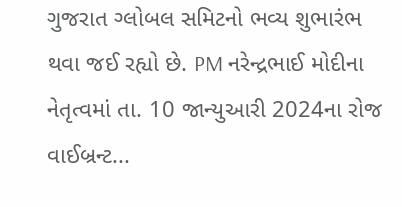ગુજરાત ગ્લોબલ સમિટનો ભવ્ય શુભારંભ થવા જઈ રહ્યો છે. PM નરેન્દ્રભાઈ મોદીના નેતૃત્વમાં તા. 10 જાન્યુઆરી 2024ના રોજ વાઈબ્રન્ટ...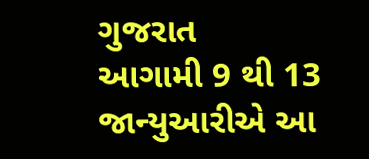ગુજરાત
આગામી 9 થી 13 જાન્યુઆરીએ આ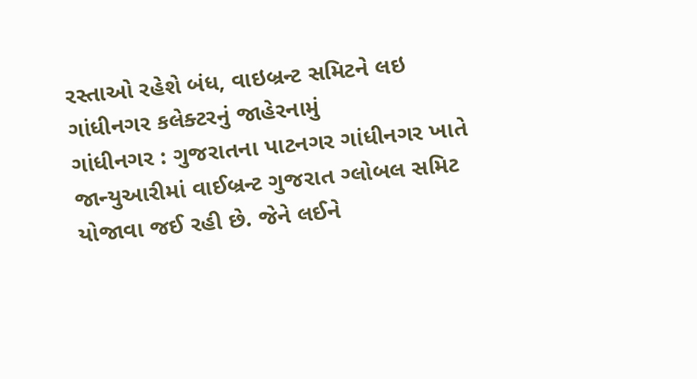રસ્તાઓ રહેશે બંધ, વાઇબ્રન્ટ સમિટને લઇ ગાંધીનગર કલેક્ટરનું જાહેરનામું
ગાંધીનગર : ગુજરાતના પાટનગર ગાંધીનગર ખાતે જાન્યુઆરીમાં વાઈબ્રન્ટ ગુજરાત ગ્લોબલ સમિટ યોજાવા જઈ રહી છે. જેને લઈને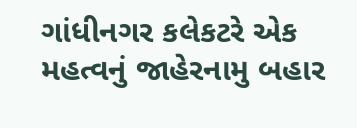ગાંધીનગર કલેકટરે એક મહત્વનું જાહેરનામુ બહાર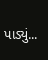પાડ્યું...